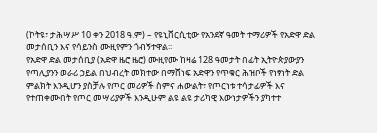(ኮትዩ፣ ታሕሣሥ 10 ቀን 2018 ዓ.ም) – የዩኒቨርሲቲው የአንደኛ ዓመት ተማሪዎች የአድዋ ድል መታሰቢን እና የሳይንስ ሙዚየምን ጎብኝተዋል፡፡
የአድዋ ድል መታሰቢያ (አድዋ ዜሮ ዜሮ) ሙዚየሙ ከዛሬ 128 ዓመታት በፊት ኢትዮጵያውያን የጣሊያንን ወራሪ ኃይል በህብረት መክተው በማሸነፍ አድዋን የጥቁር ሕዝቦች የነፃነት ድል ምልክት እንዲሆን ያስቻሉ የጦር መሪዎች ስምና ሐውልት፣ የጦርነቱ ተሳታፊዎች እና የተጠቀሙበት የጦር መሣሪያዎች እንዲሁም ልዩ ልዩ ታሪካዊ እውነታዎችን ያካተተ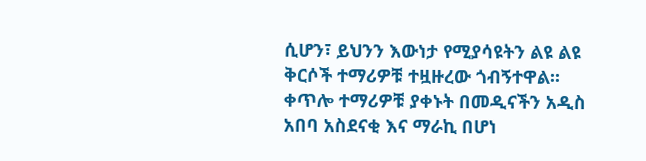ሲሆን፣ ይህንን እውነታ የሚያሳዩትን ልዩ ልዩ ቅርሶች ተማሪዎቹ ተዟዙረው ጎብኝተዋል፡፡
ቀጥሎ ተማሪዎቹ ያቀኑት በመዲናችን አዲስ አበባ አስደናቂ እና ማራኪ በሆነ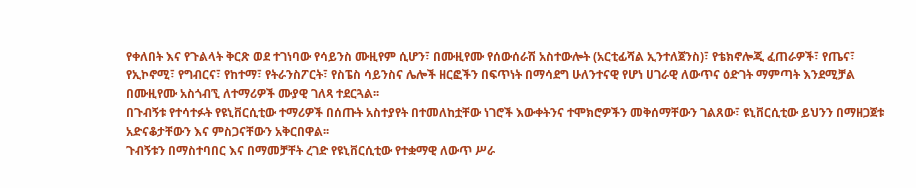የቀለበት እና የጉልላት ቅርጽ ወደ ተገነባው የሳይንስ ሙዚየም ሲሆን፣ በሙዚየሙ የሰውሰራሽ አስተውሎት (አርቲፊሻል ኢንተለጀንስ)፣ የቴክኖሎጂ ፈጠራዎች፣ የጤና፣ የኢኮኖሚ፣ የግብርና፣ የከተማ፣ የትራንስፖርት፣ የስፔስ ሳይንስና ሌሎች ዘርፎችን በፍጥነት በማሳደግ ሁለንተናዊ የሆነ ሀገራዊ ለውጥና ዕድገት ማምጣት እንደሚቻል በሙዚየሙ አስጎብኚ ለተማሪዎች ሙያዊ ገለጻ ተደርጓል፡፡
በጉብኝቱ የተሳተፉት የዩኒቨርሲቲው ተማሪዎች በሰጡት አስተያየት በተመለከቷቸው ነገሮች እውቀትንና ተሞክሮዎችን መቅሰማቸውን ገልጸው፣ ዩኒቨርሲቲው ይህንን በማዘጋጀቱ አድናቆታቸውን እና ምስጋናቸውን አቅርበዋል፡፡
ጉብኝቱን በማስተባበር እና በማመቻቸት ረገድ የዩኒቨርሲቲው የተቋማዊ ለውጥ ሥራ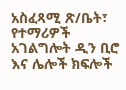አስፈጻሚ ጽ/ቤት፣ የተማሪዎች አገልግሎት ዲን ቢሮ እና ሌሎች ክፍሎች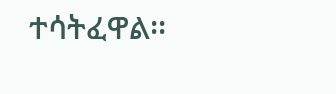ተሳትፈዋል፡፡